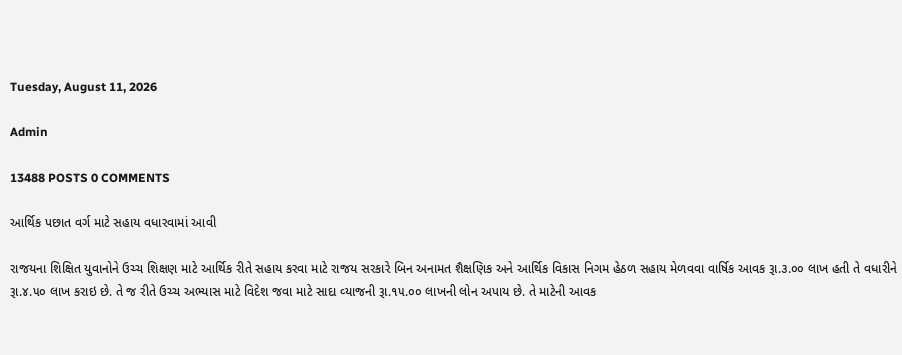Tuesday, August 11, 2026

Admin

13488 POSTS 0 COMMENTS

આર્થિક પછાત વર્ગ માટે સહાય વધારવામાં આવી

રાજયના શિક્ષિત યુવાનોને ઉચ્‍ચ શિક્ષણ માટે આર્થિક રીતે સહાય કરવા માટે રાજય સરકારે બિન અનામત શૈક્ષણિક અને આર્થિક વિકાસ નિગમ હેઠળ સહાય મેળવવા વાર્ષિક આવક રૂા.૩.૦૦ લાખ હતી તે વધારીને રૂા.૪.૫૦ લાખ કરાઇ છે. તે જ રીતે ઉચ્‍ચ અભ્‍યાસ માટે વિદેશ જવા માટે સાદા વ્‍યાજની રૂા.૧૫.૦૦ લાખની લોન અપાય છે. તે માટેની આવક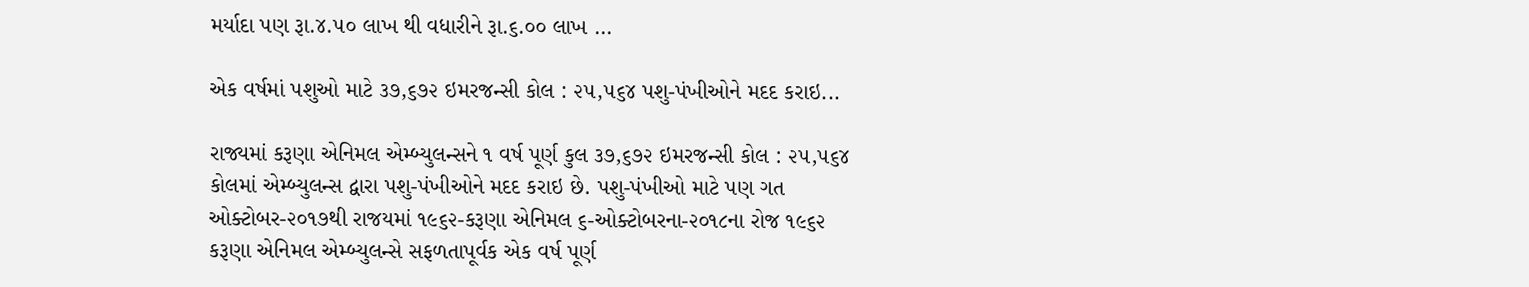મર્યાદા પણ રૂા.૪.૫૦ લાખ થી વધારીને રૂા.૬.૦૦ લાખ ...

એક વર્ષમાં પશુઓ માટે ૩૭,૬૭૨ ઇમરજન્સી કોલ : ૨૫,૫૬૪ પશુ-પંખીઓને મદદ કરાઇ...

રાજ્યમાં કરૂણા એનિમલ એમ્બ્યુલન્સને ૧ વર્ષ પૂર્ણ કુલ ૩૭,૬૭૨ ઇમરજન્સી કોલ : ૨૫,૫૬૪ કોલમાં એમ્બ્યુલન્સ દ્વારા પશુ-પંખીઓને મદદ કરાઇ છે. પશુ-પંખીઓ માટે પણ ગત ઓક્ટોબર-૨૦૧૭થી રાજયમાં ૧૯૬૨-કરૂણા એનિમલ ૬-ઓક્ટોબરના-૨૦૧૮ના રોજ ૧૯૬૨ કરૂણા એનિમલ એમ્બ્યુલન્સે સફળતાપૂર્વક એક વર્ષ પૂર્ણ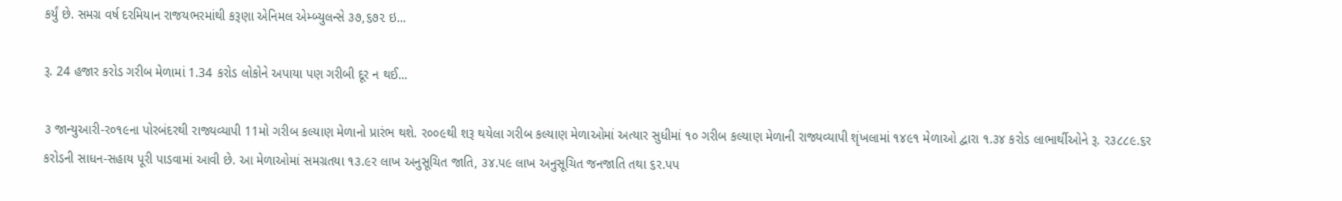કર્યું છે. સમગ્ર વર્ષ દરમિયાન રાજયભરમાંથી કરૂણા એનિમલ એમ્બ્યુલન્સે ૩૭,૬૭૨ ઇ...

રૂ. 24 હજાર કરોડ ગરીબ મેળામાં 1.34 કરોડ લોકોને અપાયા પણ ગરીબી દૂર ન થઈ...

૩ જાન્યુઆરી-ર૦૧૯ના પોરબંદરથી રાજ્યવ્યાપી 11મો ગરીબ કલ્યાણ મેળાનો પ્રારંભ થશે. ર૦૦૯થી શરૂ થયેલા ગરીબ કલ્યાણ મેળાઓમાં અત્યાર સુધીમાં ૧૦ ગરીબ કલ્યાણ મેળાની રાજ્યવ્યાપી શૃંખલામાં ૧૪૯૧ મેળાઓ દ્વારા ૧.૩૪ કરોડ લાભાર્થીઓને રૂ. ર૩૮૮૯.૬ર કરોડની સાધન-સહાય પૂરી પાડવામાં આવી છે. આ મેળાઓમાં સમગ્રતયા ૧૩.૯ર લાખ અનુસૂચિત જાતિ, ૩૪.પ૯ લાખ અનુસૂચિત જનજાતિ તથા ૬ર.પપ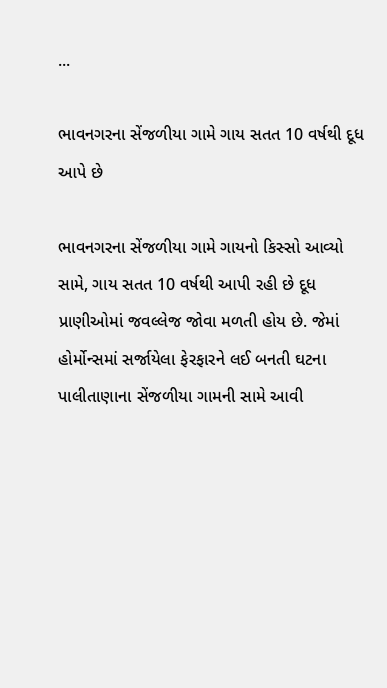...

ભાવનગરના સેંજળીયા ગામે ગાય સતત 10 વર્ષથી દૂધ આપે છે

ભાવનગરના સેંજળીયા ગામે ગાયનો કિસ્સો આવ્યો સામે, ગાય સતત 10 વર્ષથી આપી રહી છે દૂધ પ્રાણીઓમાં જવલ્લેજ જોવા મળતી હોય છે. જેમાં હોર્મોન્સમાં સર્જાયેલા ફેરફારને લઈ બનતી ઘટના પાલીતાણાના સેંજળીયા ગામની સામે આવી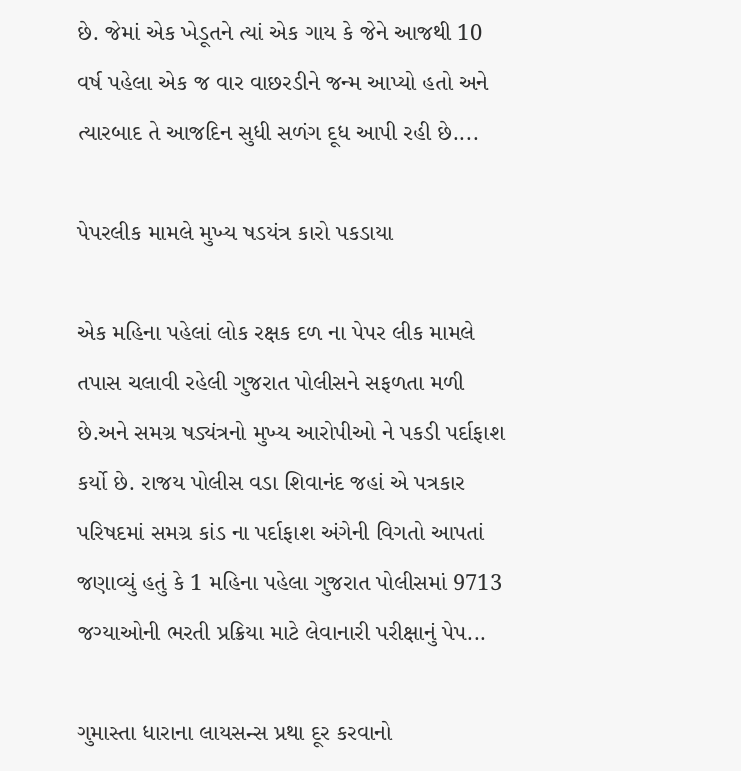છે. જેમાં એક ખેડૂતને ત્યાં એક ગાય કે જેને આજથી 10 વર્ષ પહેલા એક જ વાર વાછરડીને જન્મ આપ્યો હતો અને ત્યારબાદ તે આજદિન સુધી સળંગ દૂધ આપી રહી છે....

પેપરલીક મામલે મુખ્ય ષડયંત્ર કારો પકડાયા

એક મહિના પહેલાં લોક રક્ષક દળ ના પેપર લીક મામલે  તપાસ ચલાવી રહેલી ગુજરાત પોલીસને સફળતા મળી છે.અને સમગ્ર ષડ્યંત્રનો મુખ્ય આરોપીઓ ને પકડી પર્દાફાશ કર્યો છે. રાજય પોલીસ વડા શિવાનંદ જહાં એ પત્રકાર પરિષદમાં સમગ્ર કાંડ ના પર્દાફાશ અંગેની વિગતો આપતાં જણાવ્યું હતું કે 1 મહિના પહેલા ગુજરાત પોલીસમાં 9713 જગ્યાઓની ભરતી પ્રક્રિયા માટે લેવાનારી પરીક્ષાનું પેપ...

ગુમાસ્તા ધારાના લાયસન્સ પ્રથા દૂર કરવાનો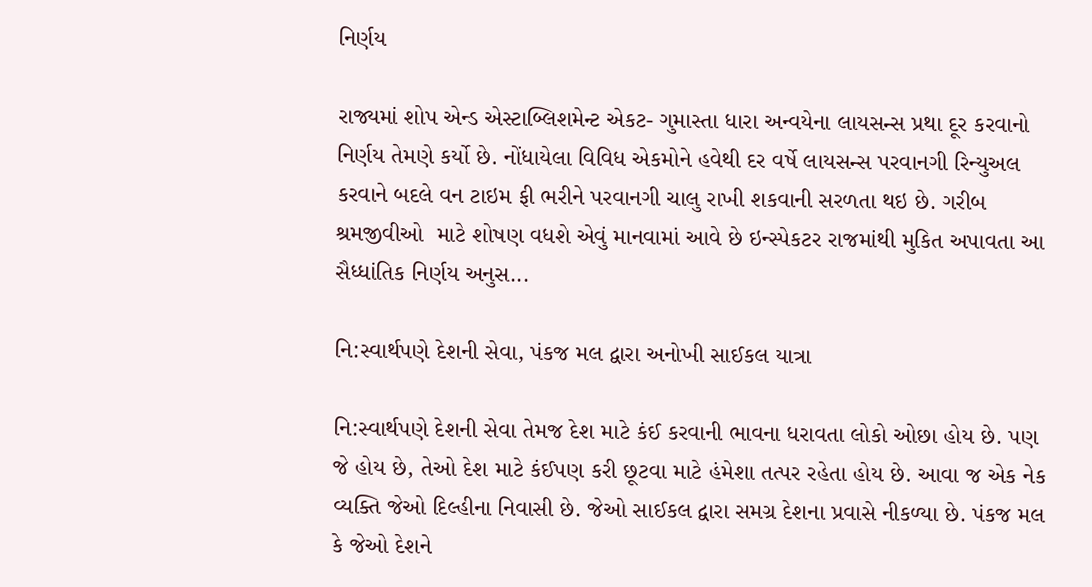નિર્ણય

રાજ્યમાં શોપ એન્ડ એસ્ટાબ્લિશમેન્ટ એકટ- ગુમાસ્તા ધારા અન્વયેના લાયસન્સ પ્રથા દૂર કરવાનો નિર્ણય તેમણે કર્યો છે. નોંધાયેલા વિવિધ એકમોને હવેથી દર વર્ષે લાયસન્સ પરવાનગી રિન્યુઅલ કરવાને બદલે વન ટાઇમ ફી ભરીને પરવાનગી ચાલુ રાખી શકવાની સરળતા થઇ છે. ગરીબ શ્રમજીવીઓ  માટે શોષણ વધશે એવું માનવામાં આવે છે ઇન્સ્પેકટર રાજમાંથી મુકિત અપાવતા આ સૈધ્ધાંતિક નિર્ણય અનુસ...

નિ:સ્વાર્થપણે દેશની સેવા, પંકજ મલ દ્વારા અનોખી સાઈકલ યાત્રા

નિ:સ્વાર્થપણે દેશની સેવા તેમજ દેશ માટે કંઈ કરવાની ભાવના ધરાવતા લોકો ઓછા હોય છે. પણ જે હોય છે, તેઓ દેશ માટે કંઈપણ કરી છૂટવા માટે હંમેશા તત્પર રહેતા હોય છે. આવા જ એક નેક વ્યક્તિ જેઓ દિલ્હીના નિવાસી છે. જેઓ સાઈકલ દ્વારા સમગ્ર દેશના પ્રવાસે નીકળ્યા છે. પંકજ મલ કે જેઓ દેશને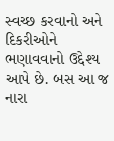સ્વચ્છ કરવાનો અને દિકરીઓને ભણાવવાનો ઉદ્દેશ્ય આપે છે. બસ આ જ નારા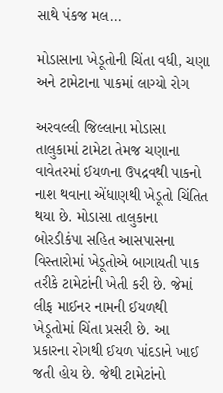સાથે પંકજ મલ...

મોડાસાના ખેડૂતોની ચિંતા વધી, ચણા અને ટામેટાના પાકમાં લાગ્યો રોગ

અરવલ્લી જિલ્લાના મોડાસા તાલુકામાં ટામેટા તેમજ ચણાના વાવેતરમાં ઈયળના ઉપદ્રવથી પાકનો નાશ થવાના એંધાણથી ખેડૂતો ચિંતિત થયા છે. મોડાસા તાલુકાના બોરડીકંપા સહિત આસપાસના વિસ્તારોમાં ખેડૂતોએ બાગાયતી પાક તરીકે ટામેટાંની ખેતી કરી છે. જેમાં લીફ માઈનર નામની ઈયળથી ખેડૂતોમાં ચિંતા પ્રસરી છે. આ પ્રકારના રોગથી ઈયળ પાંદડાને ખાઈ જતી હોય છે. જેથી ટામેટાંનો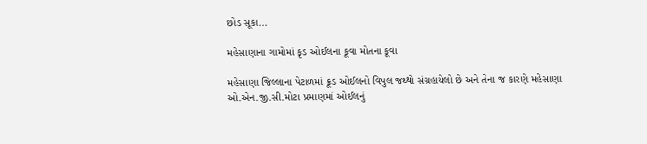છોડ સૂકા...

મહેસાણાના ગામોમાં કૃડ ઓઈલના કૂવા મોતના કૂવા

મહેસાણા જિલ્લાના પેટાળમાં ક્રૂડ ઓઈલનો વિપુલ જથ્થો સંગ્રહાયેલો છે અને તેના જ કારણે મહેસાણા ઓ.એન.જી.સી.મોટા પ્રમાણમાં ઓઈલનું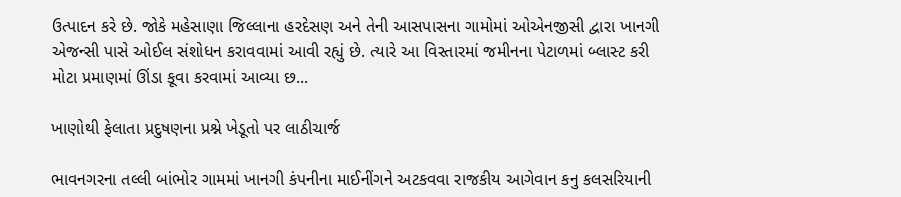ઉત્પાદન કરે છે. જોકે મહેસાણા જિલ્લાના હરદેસણ અને તેની આસપાસના ગામોમાં ઓએનજીસી દ્વારા ખાનગી એજન્સી પાસે ઓઈલ સંશોધન કરાવવામાં આવી રહ્યું છે. ત્યારે આ વિસ્તારમાં જમીનના પેટાળમાં બ્લાસ્ટ કરી મોટા પ્રમાણમાં ઊંડા કૂવા કરવામાં આવ્યા છ...

ખાણોથી ફેલાતા પ્રદુષણના પ્રશ્ને ખેડૂતો પર લાઠીચાર્જ

ભાવનગરના તલ્લી બાંભોર ગામમાં ખાનગી કંપનીના માઈનીંગને અટકવવા રાજકીય આગેવાન કનુ કલસરિયાની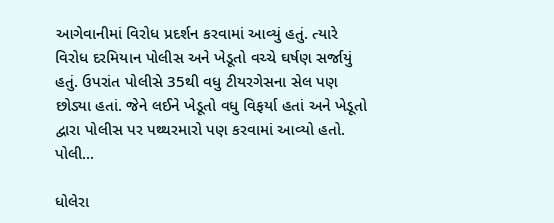આગેવાનીમાં વિરોધ પ્રદર્શન કરવામાં આવ્યું હતું. ત્યારે વિરોધ દરમિયાન પોલીસ અને ખેડૂતો વચ્ચે ઘર્ષણ સર્જાયું હતું. ઉપરાંત પોલીસે 35થી વધુ ટીયરગેસના સેલ પણ છોડ્યા હતાં. જેને લઈને ખેડૂતો વધુ વિફર્યા હતાં અને ખેડૂતો દ્વારા પોલીસ પર પથ્થરમારો પણ કરવામાં આવ્યો હતો. પોલી...

ધોલેરા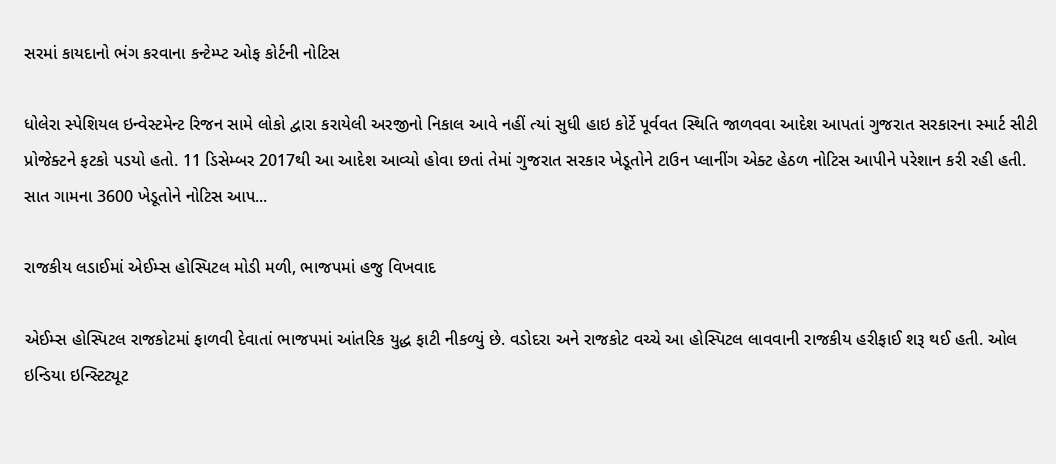સરમાં કાયદાનો ભંગ કરવાના કન્ટેમ્પ્ટ ઓફ કોર્ટની નોટિસ

ધોલેરા સ્પેશિયલ ઇન્વેસ્ટમેન્ટ રિજન સામે લોકો દ્વારા કરાયેલી અરજીનો નિકાલ આવે નહીં ત્યાં સુધી હાઇ કોર્ટે પૂર્વવત સ્થિતિ જાળવવા આદેશ આપતાં ગુજરાત સરકારના સ્માર્ટ સીટી પ્રોજેક્ટને ફટકો પડયો હતો. 11 ડિસેમ્બર 2017થી આ આદેશ આવ્યો હોવા છતાં તેમાં ગુજરાત સરકાર ખેડૂતોને ટાઉન પ્લાનીંગ એક્ટ હેઠળ નોટિસ આપીને પરેશાન કરી રહી હતી. સાત ગામના 3600 ખેડૂતોને નોટિસ આપ...

રાજકીય લડાઈમાં એઈમ્સ હોસ્પિટલ મોડી મળી, ભાજપમાં હજુ વિખવાદ

એઈમ્સ હોસ્પિટલ રાજકોટમાં ફાળવી દેવાતાં ભાજપમાં આંતરિક યુદ્ધ ફાટી નીકળ્યું છે. વડોદરા અને રાજકોટ વચ્ચે આ હોસ્પિટલ લાવવાની રાજકીય હરીફાઈ શરૂ થઈ હતી. ઓલ ઇન્ડિયા ઇન્સ્ટિટ્યૂટ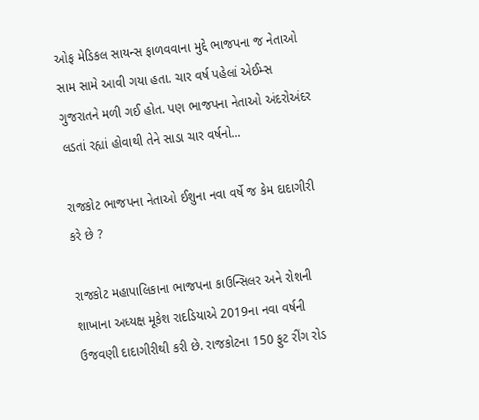ઓફ મેડિકલ સાયન્સ ફાળવવાના મુદ્દે ભાજપના જ નેતાઓ સામ સામે આવી ગયા હતા. ચાર વર્ષ પહેલાં એઈમ્સ ગુજરાતને મળી ગઈ હોત. પણ ભાજપના નેતાઓ અંદરોઅંદર લડતાં રહ્યાં હોવાથી તેને સાડા ચાર વર્ષનો...

રાજકોટ ભાજપના નેતાઓ ઈશુના નવા વર્ષે જ કેમ દાદાગીરી કરે છે ?

રાજકોટ મહાપાલિકાના ભાજપના કાઉન્સિલર અને રોશની શાખાના અધ્યક્ષ મૂકેશ રાદડિયાએ 2019ના નવા વર્ષની ઉજવણી દાદાગીરીથી કરી છે. રાજકોટના 150 ફુટ રીંગ રોડ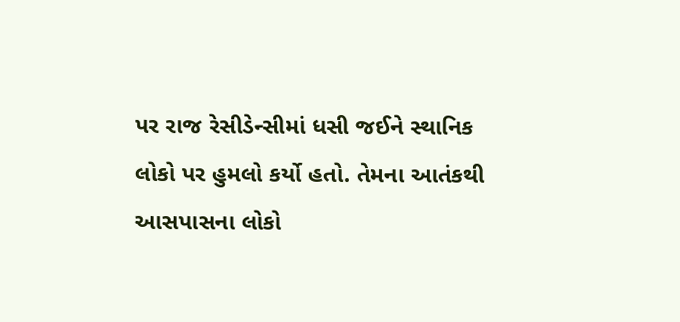પર રાજ રેસીડેન્સીમાં ધસી જઈને સ્થાનિક લોકો પર હુમલો કર્યો હતો. તેમના આતંકથી આસપાસના લોકો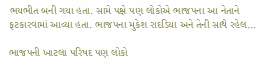ભયભીત બની ગયા હતા. સામે પક્ષે પણ લોકોએ ભાજપના આ નેતાને ફટકારવામાં આવ્યા હતા. ભાજપના મુકેશ રાદડિયા અને તેની સાથે રહેલ...

ભાજપની ખાટલા પરિષદ પણ લોકો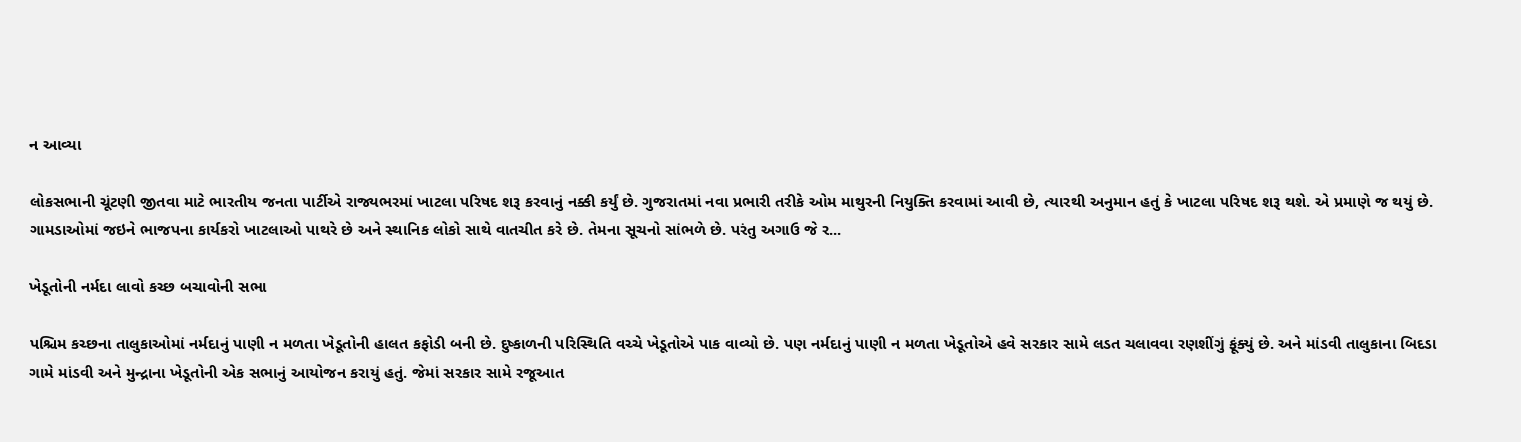ન આવ્યા

લોકસભાની ચૂંટણી જીતવા માટે ભારતીય જનતા પાર્ટીએ રાજ્યભરમાં ખાટલા પરિષદ શરૂ કરવાનું નક્કી કર્યું છે. ગુજરાતમાં નવા પ્રભારી તરીકે ઓમ માથુરની નિયુક્તિ કરવામાં આવી છે, ત્યારથી અનુમાન હતું કે ખાટલા પરિષદ શરૂ થશે. એ પ્રમાણે જ થયું છે. ગામડાઓમાં જઇને ભાજપના કાર્યકરો ખાટલાઓ પાથરે છે અને સ્થાનિક લોકો સાથે વાતચીત કરે છે. તેમના સૂચનો સાંભળે છે. પરંતુ અગાઉ જે ર...

ખેડૂતોની નર્મદા લાવો કચ્છ બચાવોની સભા

પશ્ચિમ કચ્છના તાલુકાઓમાં નર્મદાનું પાણી ન મળતા ખેડૂતોની હાલત કફોડી બની છે. દુષ્કાળની પરિસ્થિતિ વચ્ચે ખેડૂતોએ પાક વાવ્યો છે. પણ નર્મદાનું પાણી ન મળતા ખેડૂતોએ હવે સરકાર સામે લડત ચલાવવા રણશીંગું ફૂંક્યું છે. અને માંડવી તાલુકાના બિદડા ગામે માંડવી અને મુન્દ્રાના ખેડૂતોની એક સભાનું આયોજન કરાયું હતું. જેમાં સરકાર સામે રજૂઆત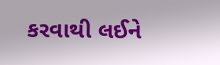કરવાથી લઈને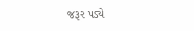જરૂર પડ્યે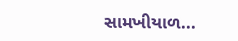સામખીયાળ...